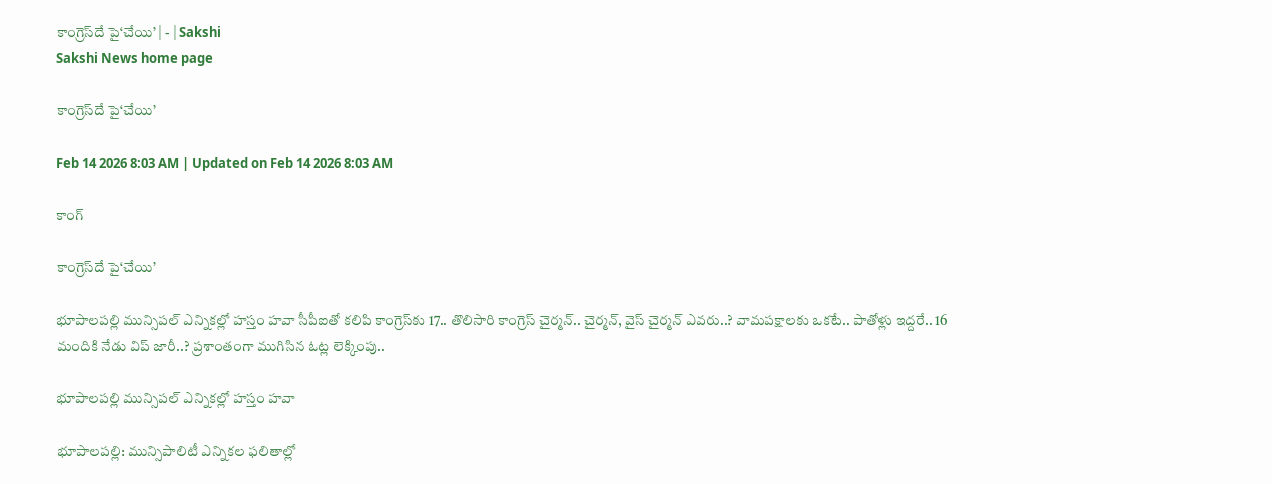కాంగ్రెస్‌దే పై‘చేయి’ | - | Sakshi
Sakshi News home page

కాంగ్రెస్‌దే పై‘చేయి’

Feb 14 2026 8:03 AM | Updated on Feb 14 2026 8:03 AM

కాంగ్

కాంగ్రెస్‌దే పై‘చేయి’

భూపాలపల్లి మున్సిపల్‌ ఎన్నికల్లో హస్తం హవా సీపీఐతో కలిపి కాంగ్రెస్‌కు 17.. తొలిసారి కాంగ్రెస్‌ చైర్మన్‌.. చైర్మన్‌, వైస్‌ చైర్మన్‌ ఎవరు..? వామపక్షాలకు ఒకటే.. పాతోళ్లు ఇద్దరే.. 16 మందికి నేడు విప్‌ జారీ..? ప్రశాంతంగా ముగిసిన ఓట్ల లెక్కింపు..

భూపాలపల్లి మున్సిపల్‌ ఎన్నికల్లో హస్తం హవా

భూపాలపల్లి: మున్సిపాలిటీ ఎన్నికల ఫలితాల్లో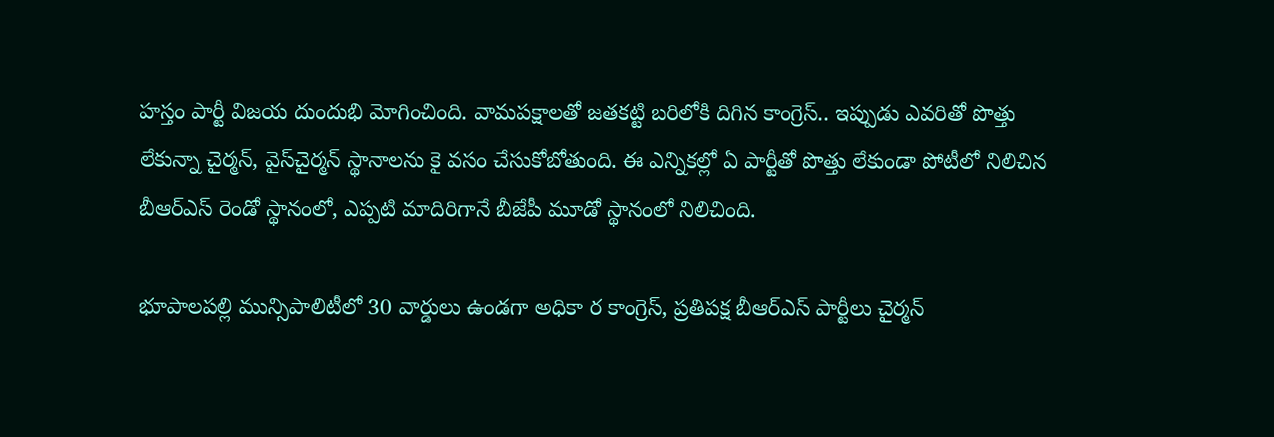హస్తం పార్టీ విజయ దుందుభి మోగించింది. వామపక్షాలతో జతకట్టి బరిలోకి దిగిన కాంగ్రెస్‌.. ఇప్పుడు ఎవరితో పొత్తు లేకున్నా చైర్మన్‌, వైస్‌చైర్మన్‌ స్థానాలను కై వసం చేసుకోబోతుంది. ఈ ఎన్నికల్లో ఏ పార్టీతో పొత్తు లేకుండా పోటీలో నిలిచిన బీఆర్‌ఎస్‌ రెండో స్థానంలో, ఎప్పటి మాదిరిగానే బీజేపీ మూడో స్థానంలో నిలిచింది.

భూపాలపల్లి మున్సిపాలిటీలో 30 వార్డులు ఉండగా అధికా ర కాంగ్రెస్‌, ప్రతిపక్ష బీఆర్‌ఎస్‌ పార్టీలు చైర్మన్‌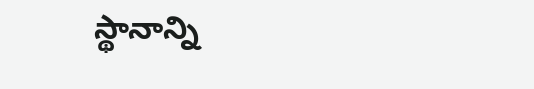స్థానాన్ని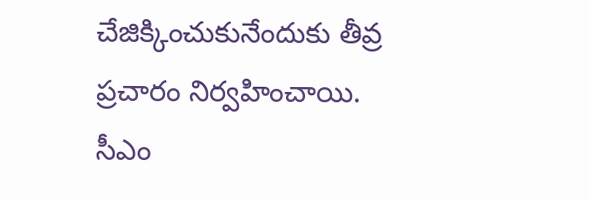చేజిక్కించుకునేందుకు తీవ్ర ప్రచారం నిర్వహించాయి. సీఎం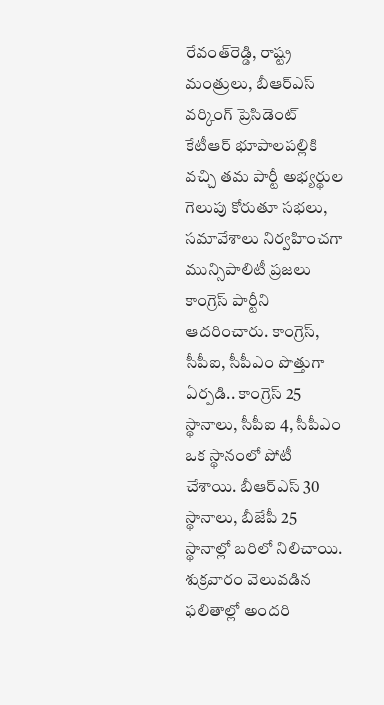రేవంత్‌రెడ్డి, రాష్ట్ర మంత్రులు, బీఆర్‌ఎస్‌ వర్కింగ్‌ ప్రెసిడెంట్‌ కేటీఆర్‌ భూపాలపల్లికి వచ్చి తమ పార్టీ అభ్యర్థుల గెలుపు కోరుతూ సభలు, సమావేశాలు నిర్వహించగా మున్సిపాలిటీ ప్రజలు కాంగ్రెస్‌ పార్టీని ఆదరించారు. కాంగ్రెస్‌, సీపీఐ, సీపీఎం పొత్తుగా ఏర్పడి.. కాంగ్రెస్‌ 25 స్థానాలు, సీపీఐ 4, సీపీఎం ఒక స్థానంలో పోటీ చేశాయి. బీఆర్‌ఎస్‌ 30 స్థానాలు, బీజేపీ 25 స్థానాల్లో బరిలో నిలిచాయి. శుక్రవారం వెలువడిన ఫలితాల్లో అందరి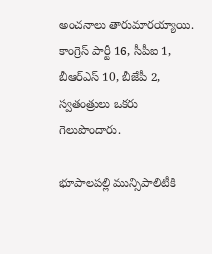అంచనాలు తారుమారయ్యాయి. కాంగ్రెస్‌ పార్టీ 16, సీపీఐ 1, బీఆర్‌ఎస్‌ 10, బీజేపీ 2, స్వతంత్రులు ఒకరు గెలుపొందారు.

భూపాలపల్లి మున్సిపాలిటీకి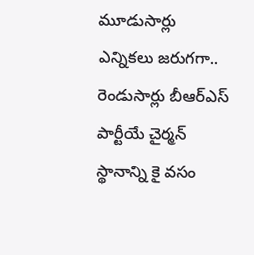మూడుసార్లు ఎన్నికలు జరుగగా.. రెండుసార్లు బీఆర్‌ఎస్‌ పార్టీయే చైర్మన్‌ స్థానాన్ని కై వసం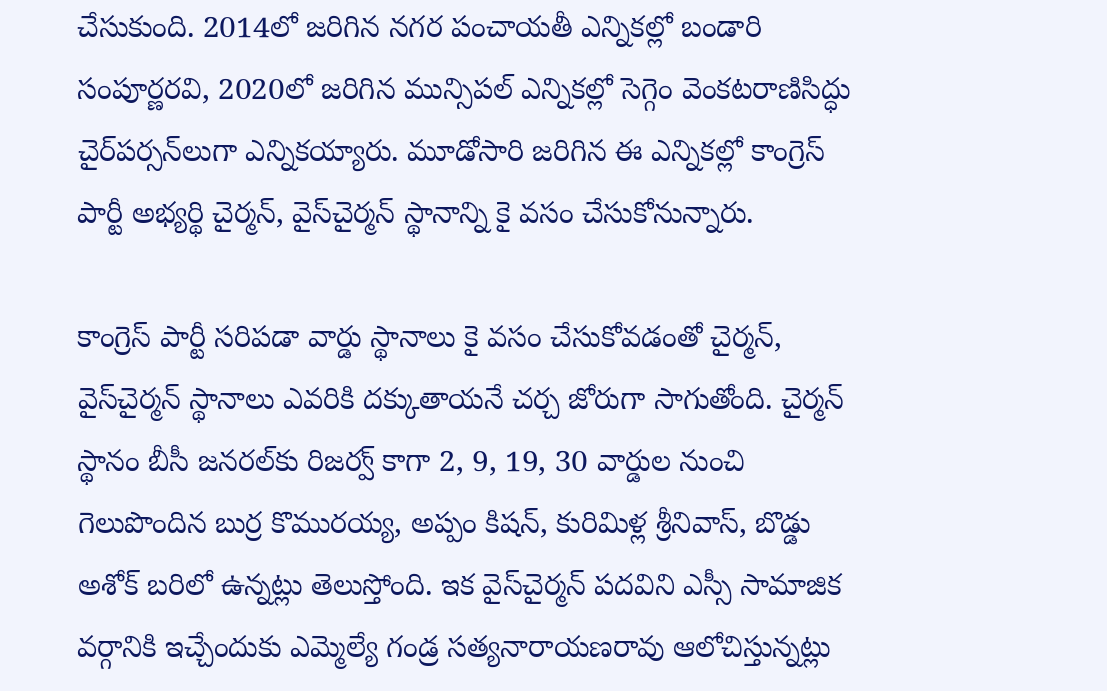చేసుకుంది. 2014లో జరిగిన నగర పంచాయతీ ఎన్నికల్లో బండారి సంపూర్ణరవి, 2020లో జరిగిన మున్సిపల్‌ ఎన్నికల్లో సెగ్గెం వెంకటరాణిసిద్ధు చైర్‌పర్సన్‌లుగా ఎన్నికయ్యారు. మూడోసారి జరిగిన ఈ ఎన్నికల్లో కాంగ్రెస్‌ పార్టీ అభ్యర్థి చైర్మన్‌, వైస్‌చైర్మన్‌ స్థానాన్ని కై వసం చేసుకోనున్నారు.

కాంగ్రెస్‌ పార్టీ సరిపడా వార్డు స్థానాలు కై వసం చేసుకోవడంతో చైర్మన్‌, వైస్‌చైర్మన్‌ స్థానాలు ఎవరికి దక్కుతాయనే చర్చ జోరుగా సాగుతోంది. చైర్మన్‌ స్థానం బీసీ జనరల్‌కు రిజర్వ్‌ కాగా 2, 9, 19, 30 వార్డుల నుంచి గెలుపొందిన బుర్ర కొమురయ్య, అప్పం కిషన్‌, కురిమిళ్ల శ్రీనివాస్‌, బొడ్డు అశోక్‌ బరిలో ఉన్నట్లు తెలుస్తోంది. ఇక వైస్‌చైర్మన్‌ పదవిని ఎస్సీ సామాజిక వర్గానికి ఇచ్చేందుకు ఎమ్మెల్యే గండ్ర సత్యనారాయణరావు ఆలోచిస్తున్నట్లు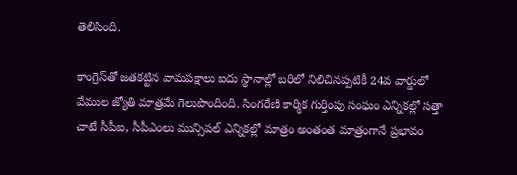తెలిసింది.

కాంగ్రెస్‌తో జతకట్టిన వామపక్షాలు ఐదు స్థానాల్లో బరిలో నిలిచినప్పటికీ 24వ వార్డులో వేముల జ్యోతి మాత్రమే గెలుపొందింది. సింగరేణి కార్మిక గుర్తింపు సంఘం ఎన్నికల్లో సత్తా చాటే సీపీఐ, సీపీఎంలు మున్సిపల్‌ ఎన్నికల్లో మాత్రం అంతంత మాత్రంగానే ప్రభావం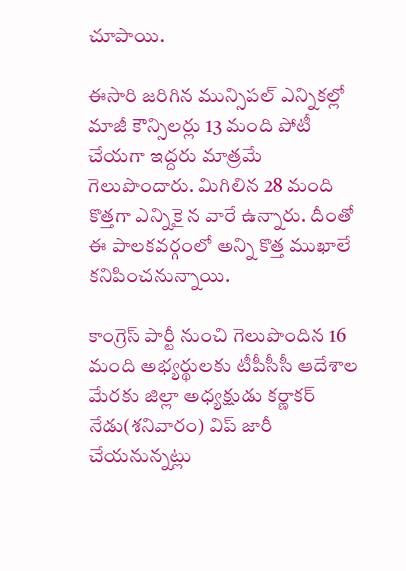చూపాయి.

ఈసారి జరిగిన మున్సిపల్‌ ఎన్నికల్లో మాజీ కౌన్సిలర్లు 13 మంది పోటీ చేయగా ఇద్దరు మాత్రమే గెలుపొందారు. మిగిలిన 28 మంది కొత్తగా ఎన్నికై న వారే ఉన్నారు. దీంతో ఈ పాలకవర్గంలో అన్ని కొత్త ముఖాలే కనిపించనున్నాయి.

కాంగ్రెస్‌ పార్టీ నుంచి గెలుపొందిన 16 మంది అభ్యర్థులకు టీపీసీసీ ఆదేశాల మేరకు జిల్లా అధ్యక్షుడు కర్ణాకర్‌ నేడు(శనివారం) విప్‌ జారీ చేయనున్నట్లు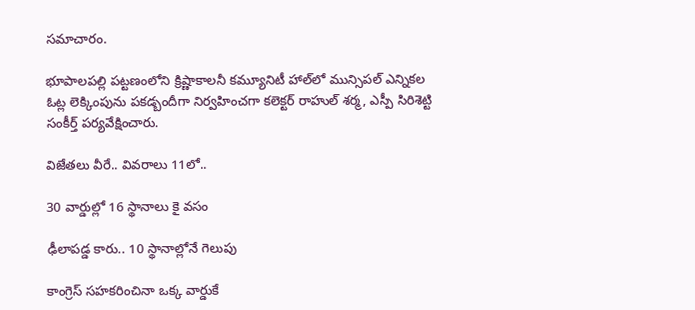సమాచారం.

భూపాలపల్లి పట్టణంలోని క్రిష్ణాకాలనీ కమ్యూనిటీ హాల్‌లో మున్సిపల్‌ ఎన్నికల ఓట్ల లెక్కింపును పకడ్బందీగా నిర్వహించగా కలెక్టర్‌ రాహుల్‌ శర్మ, ఎస్పీ సిరిశెట్టి సంకీర్త్‌ పర్యవేక్షించారు.

విజేతలు వీరే.. వివరాలు 11లో..

30 వార్డుల్లో 16 స్థానాలు కై వసం

ఢీలాపడ్డ కారు.. 10 స్థానాల్లోనే గెలుపు

కాంగ్రెస్‌ సహకరించినా ఒక్క వార్డుకే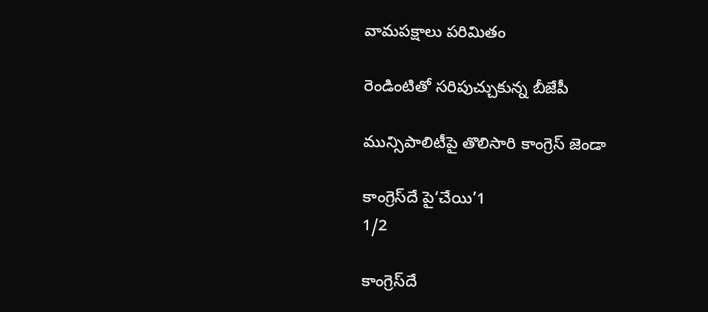వామపక్షాలు పరిమితం

రెండింటితో సరిపుచ్చుకున్న బీజేపీ

మున్సిపాలిటీపై తొలిసారి కాంగ్రెస్‌ జెండా

కాంగ్రెస్‌దే పై‘చేయి’1
1/2

కాంగ్రెస్‌దే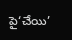పై‘చేయి’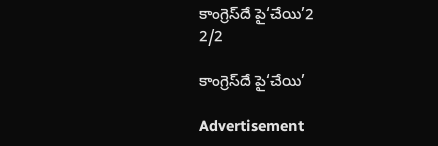కాంగ్రెస్‌దే పై‘చేయి’2
2/2

కాంగ్రెస్‌దే పై‘చేయి’

Advertisement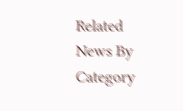Related News By Category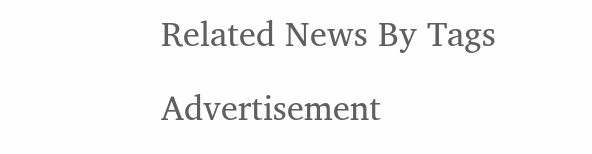Related News By Tags

Advertisement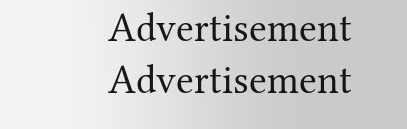Advertisement
Advertisement